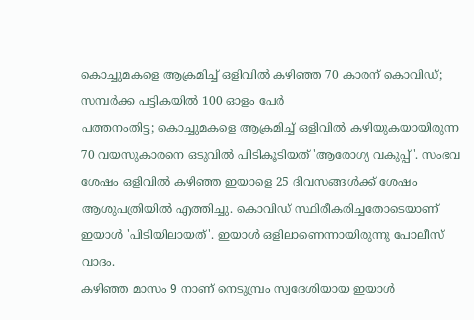കൊച്ചുമകളെ ആക്രമിച്ച് ഒളിവിൽ കഴിഞ്ഞ 70 കാരന് കൊവിഡ്; സമ്പർക്ക പട്ടികയിൽ 100 ഓളം പേർ
പത്തനംതിട്ട; കൊച്ചുമകളെ ആക്രമിച്ച് ഒളിവിൽ കഴിയുകയായിരുന്ന 70 വയസുകാരനെ ഒടുവിൽ പിടികൂടിയത് 'ആരോഗ്യ വകുപ്പ്'. സംഭവ ശേഷം ഒളിവിൽ കഴിഞ്ഞ ഇയാളെ 25 ദിവസങ്ങൾക്ക് ശേഷം ആശുപത്രിയിൽ എത്തിച്ചു. കൊവിഡ് സ്ഥിരീകരിച്ചതോടെയാണ് ഇയാൾ 'പിടിയിലായത്'. ഇയാൾ ഒളിലാണെന്നായിരുന്നു പോലീസ് വാദം.
കഴിഞ്ഞ മാസം 9 നാണ് നെടുമ്പ്രം സ്വദേശിയായ ഇയാൾ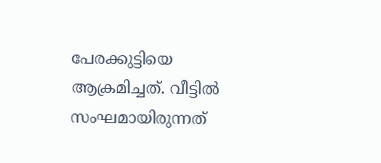പേരക്കുട്ടിയെ ആക്രമിച്ചത്. വീട്ടിൽ സംഘമായിരുന്നത്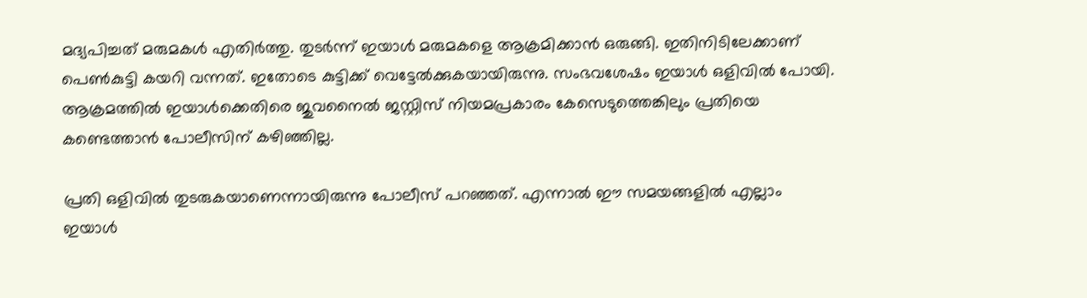മദ്യപിച്ചത് മരുമകൾ എതിർത്തു. തുടർന്ന് ഇയാൾ മരുമകളെ ആക്രമിക്കാൻ ഒരുങ്ങി. ഇതിനിടിലേക്കാണ് പെൺകുട്ടി കയറി വന്നത്. ഇതോടെ കുട്ടിക്ക് വെട്ടേൽക്കുകയായിരുന്നു. സംഭവശേഷം ഇയാൾ ഒളിവിൽ പോയി. ആക്രമത്തിൽ ഇയാൾക്കെതിരെ ജുവനൈൽ ജസ്റ്റിസ് നിയമപ്രകാരം കേസെടുത്തെങ്കിലും പ്രതിയെ കണ്ടെത്താൻ പോലീസിന് കഴിഞ്ഞില്ല.

പ്രതി ഒളിവിൽ തുടരുകയാണെന്നായിരുന്നു പോലീസ് പറഞ്ഞത്. എന്നാൽ ഈ സമയങ്ങളിൽ എല്ലാം ഇയാൾ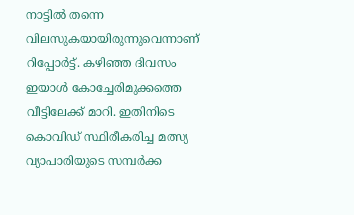നാട്ടിൽ തന്നെ വിലസുകയായിരുന്നുവെന്നാണ് റിപ്പോർട്ട്. കഴിഞ്ഞ ദിവസം ഇയാൾ കോച്ചേരിമുക്കത്തെ വീട്ടിലേക്ക് മാറി. ഇതിനിടെ കൊവിഡ് സ്ഥിരീകരിച്ച മത്സ്യ വ്യാപാരിയുടെ സമ്പർക്ക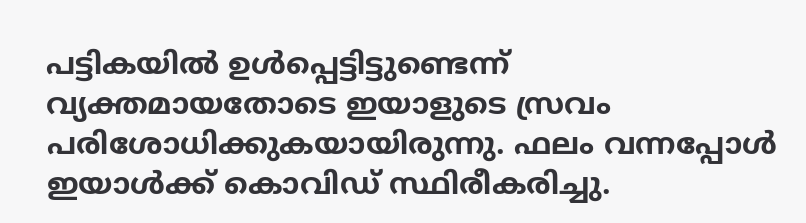പട്ടികയിൽ ഉൾപ്പെട്ടിട്ടുണ്ടെന്ന് വ്യക്തമായതോടെ ഇയാളുടെ സ്രവം പരിശോധിക്കുകയായിരുന്നു. ഫലം വന്നപ്പോൾ ഇയാൾക്ക് കൊവിഡ് സ്ഥിരീകരിച്ചു.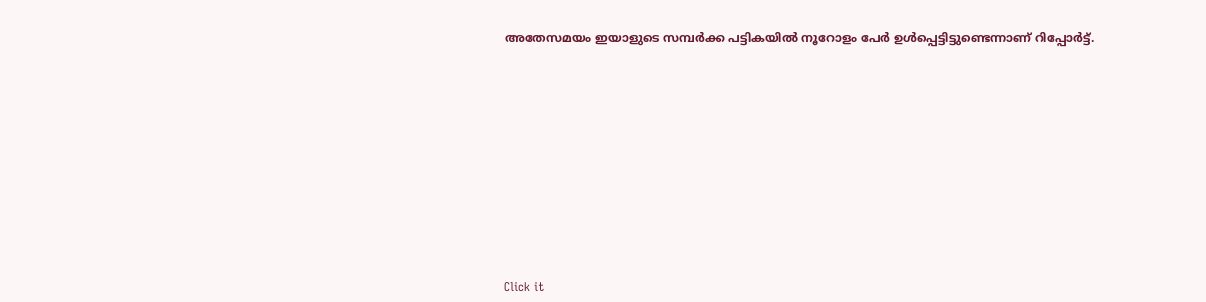അതേസമയം ഇയാളുടെ സമ്പർക്ക പട്ടികയിൽ നൂറോളം പേർ ഉൾപ്പെട്ടിട്ടുണ്ടെന്നാണ് റിപ്പോർട്ട്.












Click it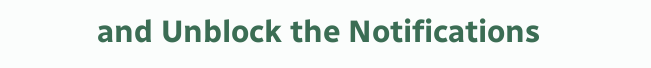and Unblock the Notifications